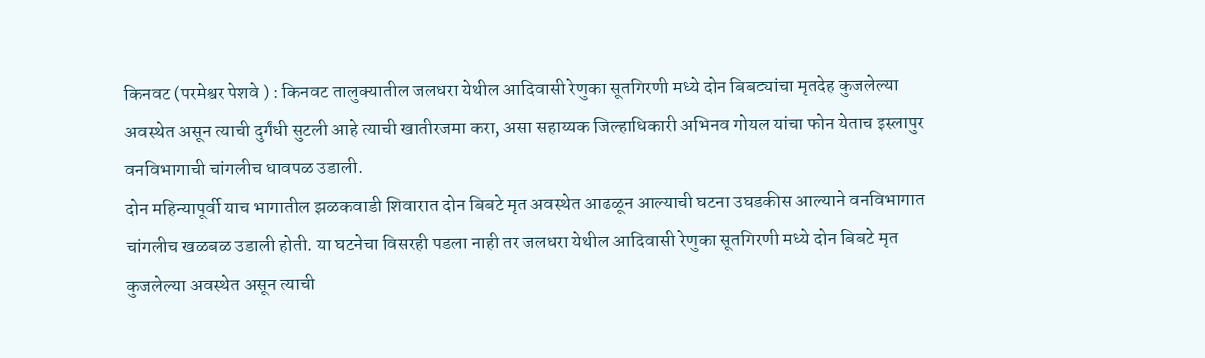किनवट (परमेश्वर पेशवे ) : किनवट तालुक्यातील जलधरा येथील आदिवासी रेणुका सूतगिरणी मध्ये दोन बिबट्यांचा मृतदेह कुजलेल्या अवस्थेत असून त्याची दुर्गंधी सुटली आहे त्याची खातीरजमा करा, असा सहाय्यक जिल्हाधिकारी अभिनव गोयल यांचा फोन येताच इस्लापुर वनविभागाची चांगलीच धावपळ उडाली.
दोन महिन्यापूर्वी याच भागातील झळकवाडी शिवारात दोन बिबटे मृत अवस्थेत आढळून आल्याची घटना उघडकीस आल्याने वनविभागात चांगलीच खळबळ उडाली होती. या घटनेचा विसरही पडला नाही तर जलधरा येथील आदिवासी रेणुका सूतगिरणी मध्ये दोन बिबटे मृत कुजलेल्या अवस्थेत असून त्याची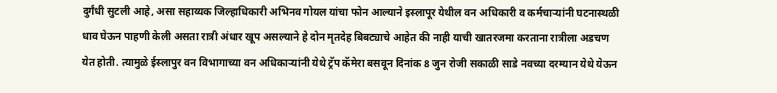दुर्गंधी सुटली आहे, असा सहाय्यक जिल्हाधिकारी अभिनव गोयल यांचा फोन आल्याने इस्लापूर येथील वन अधिकारी व कर्मचाऱ्यांनी घटनास्थळी धाव घेऊन पाहणी केली असता रात्री अंधार खूप असल्याने हे दोन मृतदेह बिबट्याचे आहेत की नाही याची खातरजमा करताना रात्रीला अडचण येत होती. त्यामुळे ईस्लापुर वन विभागाच्या वन अधिकाऱ्यांनी येथे ट्रॅप कॅमेरा बसवून दिनांक 8 जुन रोजी सकाळी साडे नवच्या दरम्यान येथे येऊन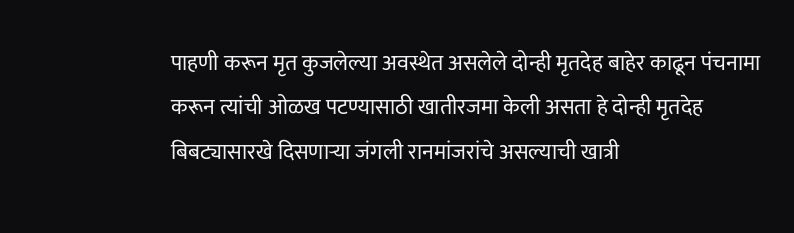पाहणी करून मृत कुजलेल्या अवस्थेत असलेले दोन्ही मृतदेह बाहेर काढून पंचनामा करून त्यांची ओळख पटण्यासाठी खातीरजमा केली असता हे दोन्ही मृतदेह बिबट्यासारखे दिसणाऱ्या जंगली रानमांजरांचे असल्याची खात्री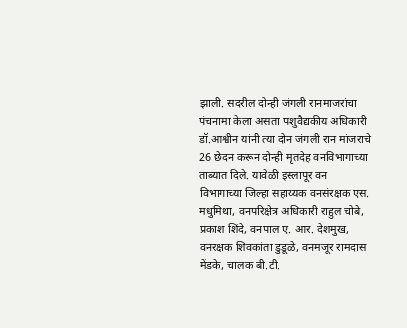झाली. सदरील दोन्ही जंगली रानमाजरांचा पंचनामा केला असता पशुवैद्यकीय अधिकारी डॉ.आश्वीन यांनी त्या दोन जंगली रान मांजराचे 26 छेदन करून दोन्ही मृतदेह वनविभागाच्या ताब्यात दिले. यावेळी इस्लापूर वन विभागाच्या जिल्हा सहाय्यक वनसंरक्षक एस. मधुमिथा, वनपरिक्षेत्र अधिकारी राहुल चोबे, प्रकाश शिंदे, वनपाल ए. आर. देशमुख, वनरक्षक शिवकांता डुडूळे, वनमजूर रामदास मेंडके, चालक बी.टी.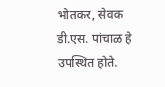भोतकर, सेवक डी.एस. पांचाळ हे उपस्थित होते.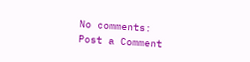No comments:
Post a Comment